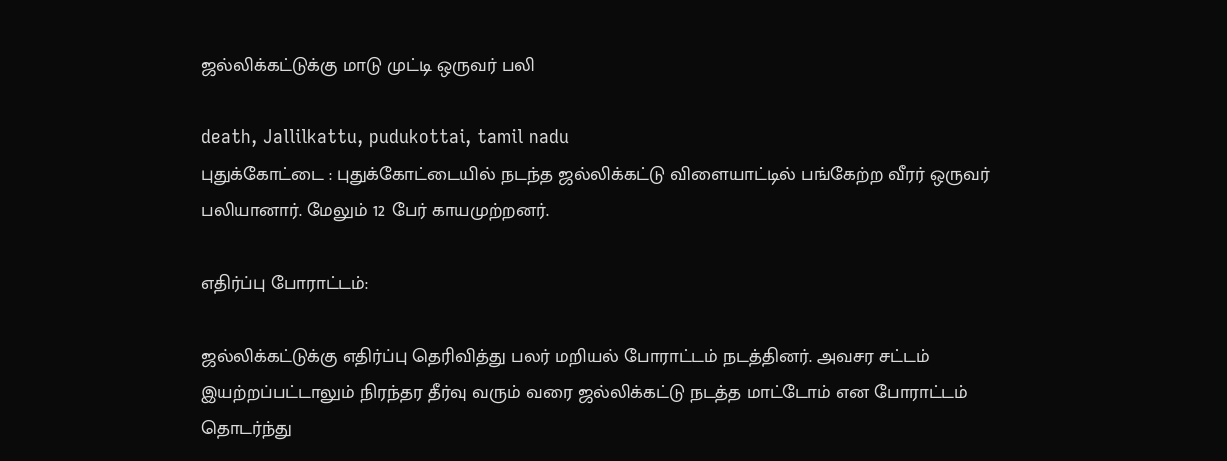ஜல்லிக்கட்டுக்கு மாடு முட்டி ஒருவர் பலி

death, Jallilkattu, pudukottai, tamil nadu
புதுக்கோட்டை : புதுக்கோட்டையில் நடந்த ஜல்லிக்கட்டு விளையாட்டில் பங்கேற்ற வீரர் ஒருவர் பலியானார். மேலும் 12 பேர் காயமுற்றனர்.

எதிர்ப்பு போராட்டம்:

ஜல்லிக்கட்டுக்கு எதிர்ப்பு தெரிவித்து பலர் மறியல் போராட்டம் நடத்தினர். அவசர சட்டம் இயற்றப்பட்டாலும் நிரந்தர தீர்வு வரும் வரை ஜல்லிக்கட்டு நடத்த மாட்டோம் என போராட்டம் தொடர்ந்து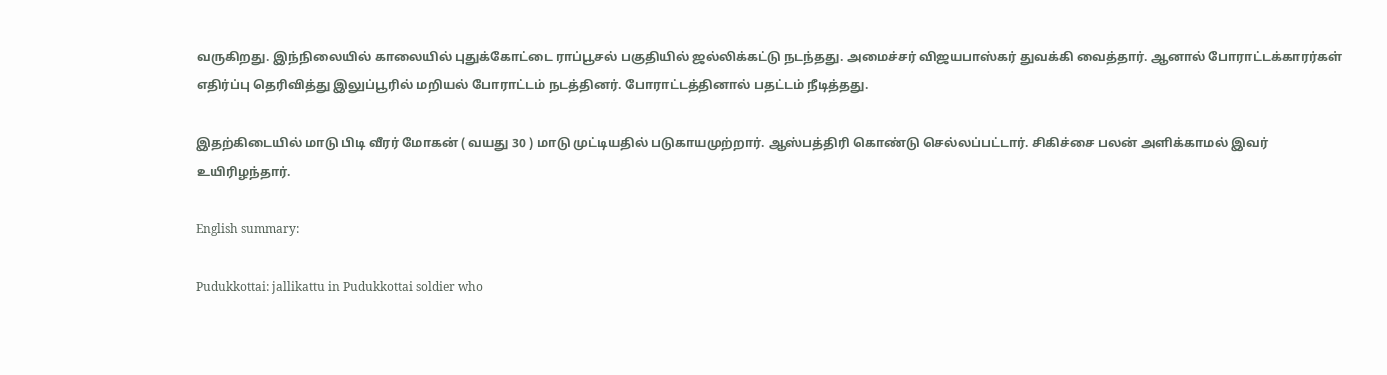வருகிறது. இந்நிலையில் காலையில் புதுக்கோட்டை ராப்பூசல் பகுதியில் ஜல்லிக்கட்டு நடந்தது. அமைச்சர் விஜயபாஸ்கர் துவக்கி வைத்தார். ஆனால் போராட்டக்காரர்கள் எதிர்ப்பு தெரிவித்து இலுப்பூரில் மறியல் போராட்டம் நடத்தினர். போராட்டத்தினால் பதட்டம் நீடித்தது.

இதற்கிடையில் மாடு பிடி வீரர் மோகன் ( வயது 30 ) மாடு முட்டியதில் படுகாயமுற்றார். ஆஸ்பத்திரி கொண்டு செல்லப்பட்டார். சிகிச்சை பலன் அளிக்காமல் இவர் உயிரிழந்தார்.

English summary:

Pudukkottai: jallikattu in Pudukkottai soldier who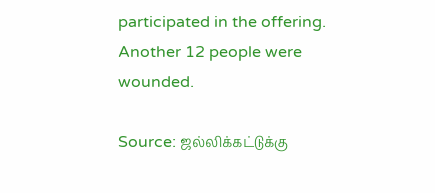participated in the offering. Another 12 people were wounded.

Source: ஜல்லிக்கட்டுக்கு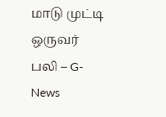மாடு முட்டி ஒருவர் பலி – G-News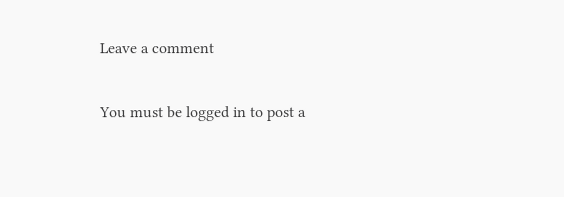Leave a comment

You must be logged in to post a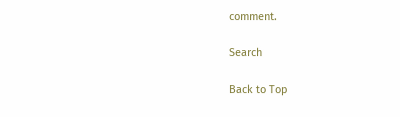comment.

Search

Back to Top